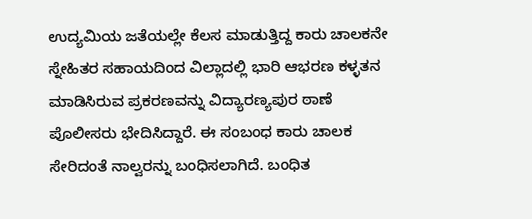ಉದ್ಯಮಿಯ ಜತೆಯಲ್ಲೇ ಕೆಲಸ ಮಾಡುತ್ತಿದ್ದ ಕಾರು ಚಾಲಕನೇ ಸ್ನೇಹಿತರ ಸಹಾಯದಿಂದ ವಿಲ್ಲಾದಲ್ಲಿ ಭಾರಿ ಆಭರಣ ಕಳ್ಳತನ ಮಾಡಿಸಿರುವ ಪ್ರಕರಣವನ್ನು ವಿದ್ಯಾರಣ್ಯಪುರ ಠಾಣೆ ಪೊಲೀಸರು ಭೇದಿಸಿದ್ದಾರೆ. ಈ ಸಂಬಂಧ ಕಾರು ಚಾಲಕ ಸೇರಿದಂತೆ ನಾಲ್ವರನ್ನು ಬಂಧಿಸಲಾಗಿದೆ. ಬಂಧಿತ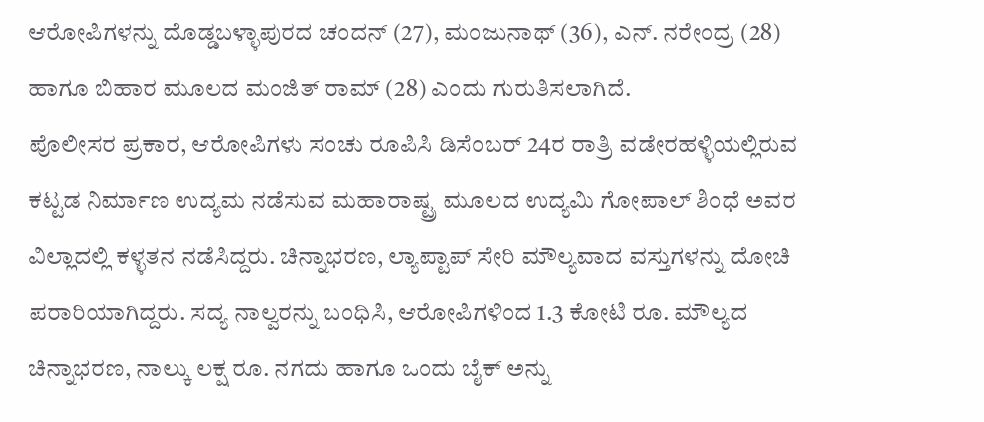ಆರೋಪಿಗಳನ್ನು ದೊಡ್ಡಬಳ್ಳಾಪುರದ ಚಂದನ್ (27), ಮಂಜುನಾಥ್ (36), ಎನ್. ನರೇಂದ್ರ (28) ಹಾಗೂ ಬಿಹಾರ ಮೂಲದ ಮಂಜಿತ್ ರಾಮ್ (28) ಎಂದು ಗುರುತಿಸಲಾಗಿದೆ.
ಪೊಲೀಸರ ಪ್ರಕಾರ, ಆರೋಪಿಗಳು ಸಂಚು ರೂಪಿಸಿ ಡಿಸೆಂಬರ್ 24ರ ರಾತ್ರಿ ವಡೇರಹಳ್ಳಿಯಲ್ಲಿರುವ ಕಟ್ಟಡ ನಿರ್ಮಾಣ ಉದ್ಯಮ ನಡೆಸುವ ಮಹಾರಾಷ್ಟ್ರ ಮೂಲದ ಉದ್ಯಮಿ ಗೋಪಾಲ್ ಶಿಂಧೆ ಅವರ ವಿಲ್ಲಾದಲ್ಲಿ ಕಳ್ಳತನ ನಡೆಸಿದ್ದರು. ಚಿನ್ನಾಭರಣ, ಲ್ಯಾಪ್ಟಾಪ್ ಸೇರಿ ಮೌಲ್ಯವಾದ ವಸ್ತುಗಳನ್ನು ದೋಚಿ ಪರಾರಿಯಾಗಿದ್ದರು. ಸದ್ಯ ನಾಲ್ವರನ್ನು ಬಂಧಿಸಿ, ಆರೋಪಿಗಳಿಂದ 1.3 ಕೋಟಿ ರೂ. ಮೌಲ್ಯದ ಚಿನ್ನಾಭರಣ, ನಾಲ್ಕು ಲಕ್ಷ ರೂ. ನಗದು ಹಾಗೂ ಒಂದು ಬೈಕ್ ಅನ್ನು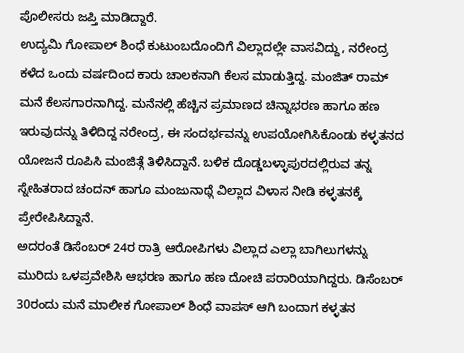ಪೊಲೀಸರು ಜಪ್ತಿ ಮಾಡಿದ್ದಾರೆ.
ಉದ್ಯಮಿ ಗೋಪಾಲ್ ಶಿಂಧೆ ಕುಟುಂಬದೊಂದಿಗೆ ವಿಲ್ಲಾದಲ್ಲೇ ವಾಸವಿದ್ದು, ನರೇಂದ್ರ ಕಳೆದ ಒಂದು ವರ್ಷದಿಂದ ಕಾರು ಚಾಲಕನಾಗಿ ಕೆಲಸ ಮಾಡುತ್ತಿದ್ದ. ಮಂಜಿತ್ ರಾಮ್ ಮನೆ ಕೆಲಸಗಾರನಾಗಿದ್ದ. ಮನೆನಲ್ಲಿ ಹೆಚ್ಚಿನ ಪ್ರಮಾಣದ ಚಿನ್ನಾಭರಣ ಹಾಗೂ ಹಣ ಇರುವುದನ್ನು ತಿಳಿದಿದ್ದ ನರೇಂದ್ರ, ಈ ಸಂದರ್ಭವನ್ನು ಉಪಯೋಗಿಸಿಕೊಂಡು ಕಳ್ಳತನದ ಯೋಜನೆ ರೂಪಿಸಿ ಮಂಜಿತ್ಗೆ ತಿಳಿಸಿದ್ದಾನೆ. ಬಳಿಕ ದೊಡ್ಡಬಳ್ಳಾಪುರದಲ್ಲಿರುವ ತನ್ನ ಸ್ನೇಹಿತರಾದ ಚಂದನ್ ಹಾಗೂ ಮಂಜುನಾಥ್ಗೆ ವಿಲ್ಲಾದ ವಿಳಾಸ ನೀಡಿ ಕಳ್ಳತನಕ್ಕೆ ಪ್ರೇರೇಪಿಸಿದ್ದಾನೆ.
ಅದರಂತೆ ಡಿಸೆಂಬರ್ 24ರ ರಾತ್ರಿ ಆರೋಪಿಗಳು ವಿಲ್ಲಾದ ಎಲ್ಲಾ ಬಾಗಿಲುಗಳನ್ನು ಮುರಿದು ಒಳಪ್ರವೇಶಿಸಿ ಆಭರಣ ಹಾಗೂ ಹಣ ದೋಚಿ ಪರಾರಿಯಾಗಿದ್ದರು. ಡಿಸೆಂಬರ್ 30ರಂದು ಮನೆ ಮಾಲೀಕ ಗೋಪಾಲ್ ಶಿಂಧೆ ವಾಪಸ್ ಆಗಿ ಬಂದಾಗ ಕಳ್ಳತನ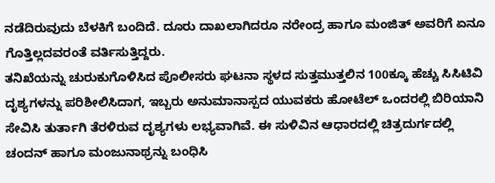ನಡೆದಿರುವುದು ಬೆಳಕಿಗೆ ಬಂದಿದೆ. ದೂರು ದಾಖಲಾಗಿದರೂ ನರೇಂದ್ರ ಹಾಗೂ ಮಂಜಿತ್ ಅವರಿಗೆ ಏನೂ ಗೊತ್ತಿಲ್ಲದವರಂತೆ ವರ್ತಿಸುತ್ತಿದ್ದರು.
ತನಿಖೆಯನ್ನು ಚುರುಕುಗೊಳಿಸಿದ ಪೊಲೀಸರು ಘಟನಾ ಸ್ಥಳದ ಸುತ್ತಮುತ್ತಲಿನ 100ಕ್ಕೂ ಹೆಚ್ಚು ಸಿಸಿಟಿವಿ ದೃಶ್ಯಗಳನ್ನು ಪರಿಶೀಲಿಸಿದಾಗ, ಇಬ್ಬರು ಅನುಮಾನಾಸ್ಪದ ಯುವಕರು ಹೋಟೆಲ್ ಒಂದರಲ್ಲಿ ಬಿರಿಯಾನಿ ಸೇವಿಸಿ ತುರ್ತಾಗಿ ತೆರಳಿರುವ ದೃಶ್ಯಗಳು ಲಭ್ಯವಾಗಿವೆ. ಈ ಸುಳಿವಿನ ಆಧಾರದಲ್ಲಿ ಚಿತ್ರದುರ್ಗದಲ್ಲಿ ಚಂದನ್ ಹಾಗೂ ಮಂಜುನಾಥ್ರನ್ನು ಬಂಧಿಸಿ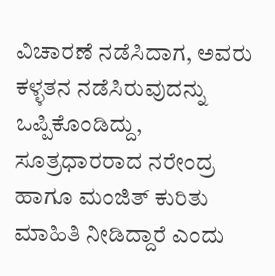ವಿಚಾರಣೆ ನಡೆಸಿದಾಗ, ಅವರು ಕಳ್ಳತನ ನಡೆಸಿರುವುದನ್ನು ಒಪ್ಪಿಕೊಂಡಿದ್ದು, ಸೂತ್ರಧಾರರಾದ ನರೇಂದ್ರ ಹಾಗೂ ಮಂಜಿತ್ ಕುರಿತು ಮಾಹಿತಿ ನೀಡಿದ್ದಾರೆ ಎಂದು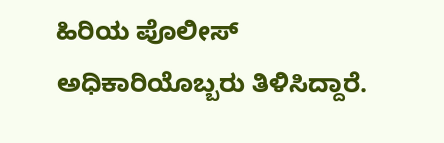ಹಿರಿಯ ಪೊಲೀಸ್ ಅಧಿಕಾರಿಯೊಬ್ಬರು ತಿಳಿಸಿದ್ದಾರೆ.